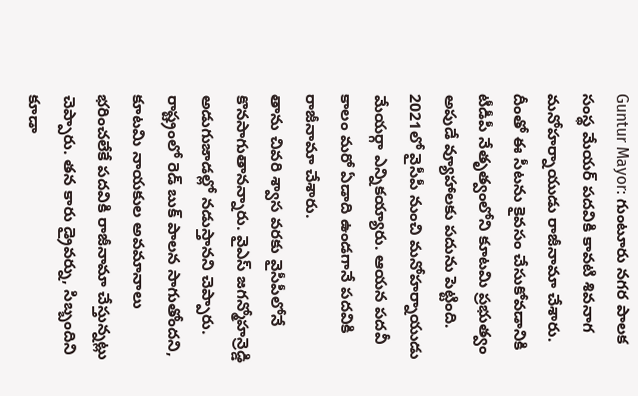Guntur Mayor: గుంటూరు నగర పాలక సంస్థ మేయర్ పదవికి కావటి శివనాగ మనోహర్నాయుడు రాజీనామా చేశారు. దీంతో ఈ సీటను కైవసం చేసుకోవడానికి టీడీపీ నేతృత్వంలోని కూటమి ప్రభుత్వం అపుడే వ్యూహాలకు పదును పెట్టింది. 2021లో వైసీపీ నుంచి మనోహర్నాయుడు మేయర్గా ఎన్నికయ్యారు. ఆయన పదవీ కాలం మరో ఏడాది ఉండగానే పదవికి రాజీనామా చేశారు.
తాను చివరి శ్వాస వరకు వైసీపీలోనే కొనసాగుతానన్నారు. వైఎస్ జగన్మోహన్రెడ్డి అడుగుజాడల్లో నడుస్తానని చెప్పారు. రాష్ట్రంలో రెడ్ బుక్ పాలన సాగుతోందని, కూటమి నాయకుల అవమానాలు భరించలేకే పదవికి రాజీనామా చేస్తున్నట్లు చెప్పారు. తన కారు డ్రైవర్ను, సిబ్బందిని కూడా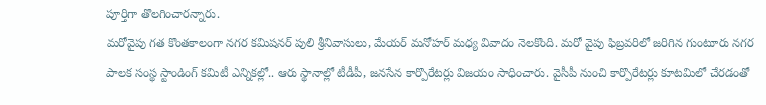పూర్తిగా తొలగించారన్నారు.
మరోవైపు గత కొంతకాలంగా నగర కమిషనర్ పులి శ్రీనివాసులు, మేయర్ మనోహర్ మధ్య వివాదం నెలకొంది. మరో వైపు ఫిబ్రవరిలో జరిగిన గుంటూరు నగర పాలక సంస్థ స్టాండింగ్ కమిటీ ఎన్నికల్లో.. ఆరు స్థానాల్లో టీడీపీ, జనసేన కార్పొరేటర్లు విజయం సాధించారు. వైసీపీ నుంచి కార్పొరేటర్లు కూటమిలో చేరడంతో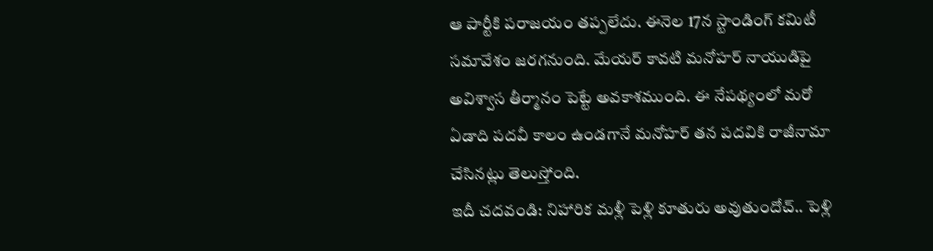ఆ పార్టీకి పరాజయం తప్పలేదు. ఈనెల 17న స్టాండింగ్ కమిటీ సమావేశం జరగనుంది. మేయర్ కావటి మనోహర్ నాయుడిపై అవిశ్వాస తీర్మానం పెట్టే అవకాశముంది. ఈ నేపథ్యంలో మరో ఏడాది పదవీ కాలం ఉండగానే మనోహర్ తన పదవికి రాజీనామా చేసినట్లు తెలుస్తోంది.
ఇదీ చదవండి: నిహారిక మళ్లీ పెళ్లి కూతురు అవుతుందోచ్.. పెళ్లి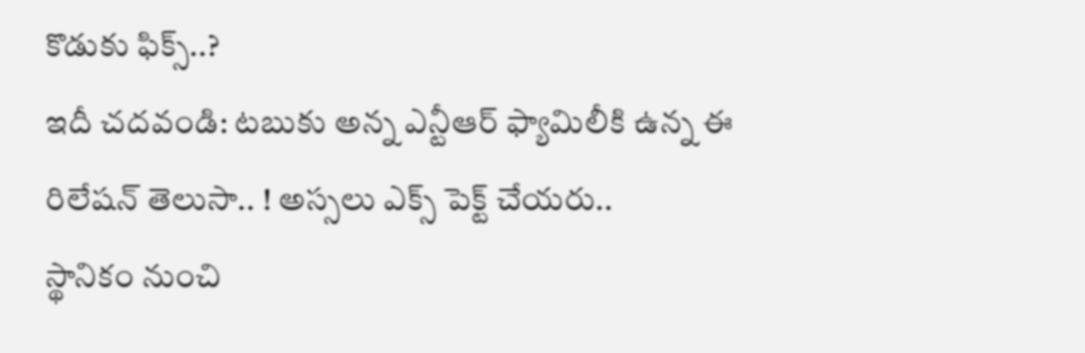కొడుకు ఫిక్స్..?
ఇదీ చదవండి: టబుకు అన్న ఎన్టీఆర్ ఫ్యామిలీకి ఉన్న ఈ రిలేషన్ తెలుసా.. ! అస్సలు ఎక్స్ పెక్ట్ చేయరు..
స్థానికం నుంచి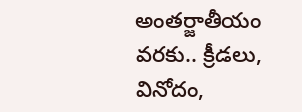అంతర్జాతీయం వరకు.. క్రీడలు, వినోదం,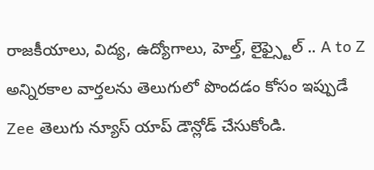రాజకీయాలు, విద్య, ఉద్యోగాలు, హెల్త్, లైఫ్స్టైల్ .. A to Z అన్నిరకాల వార్తలను తెలుగులో పొందడం కోసం ఇప్పుడే Zee తెలుగు న్యూస్ యాప్ డౌన్లోడ్ చేసుకోండి.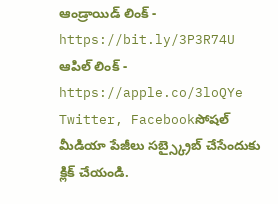ఆండ్రాయిడ్ లింక్ - https://bit.ly/3P3R74U
ఆపిల్ లింక్ - https://apple.co/3loQYe
Twitter, Facebookసోషల్ మీడియా పేజీలు సబ్స్క్రైబ్ చేసేందుకు క్లిక్ చేయండి.